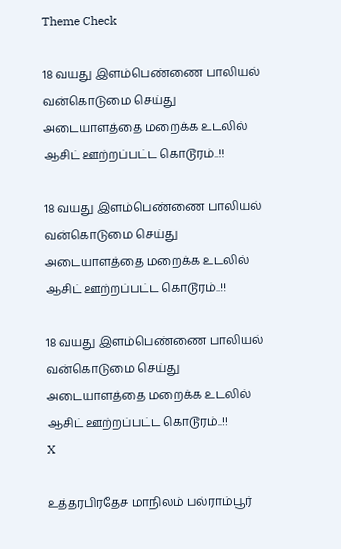Theme Check

18 வயது இளம்பெண்ணை பாலியல் வன்கொடுமை செய்து அடையாளத்தை மறைக்க உடலில் ஆசிட் ஊற்றப்பட்ட கொடூரம்..!!

18 வயது இளம்பெண்ணை பாலியல் வன்கொடுமை செய்து அடையாளத்தை மறைக்க உடலில் ஆசிட் ஊற்றப்பட்ட கொடூரம்..!!

18 வயது இளம்பெண்ணை பாலியல் வன்கொடுமை செய்து அடையாளத்தை மறைக்க உடலில் ஆசிட் ஊற்றப்பட்ட கொடூரம்..!!
X

உத்தரபிரதேச மாநிலம் பல்ராம்பூர்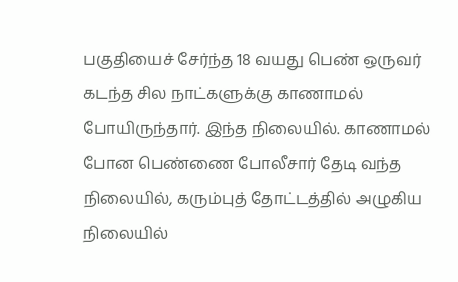பகுதியைச் சேர்ந்த 18 வயது பெண் ஒருவர் கடந்த சில நாட்களுக்கு காணாமல் போயிருந்தார். இந்த நிலையில். காணாமல் போன பெண்ணை போலீசார் தேடி வந்த நிலையில், கரும்புத் தோட்டத்தில் அழுகிய நிலையில்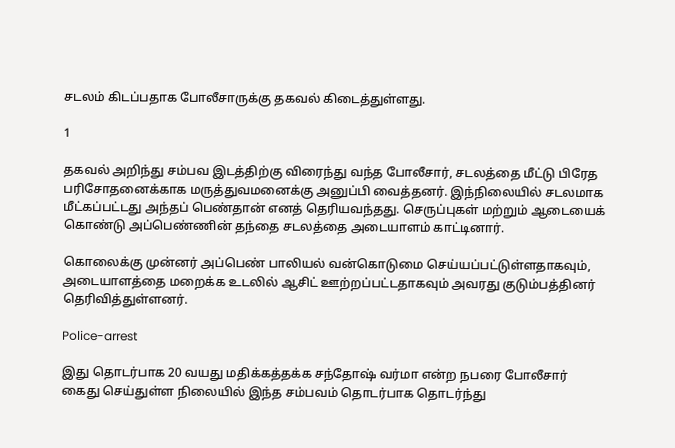சடலம் கிடப்பதாக போலீசாருக்கு தகவல் கிடைத்துள்ளது.

1

தகவல் அறிந்து சம்பவ இடத்திற்கு விரைந்து வந்த போலீசார், சடலத்தை மீட்டு பிரேத பரிசோதனைக்காக மருத்துவமனைக்கு அனுப்பி வைத்தனர். இந்நிலையில் சடலமாக மீட்கப்பட்டது அந்தப் பெண்தான் எனத் தெரியவந்தது. செருப்புகள் மற்றும் ஆடையைக் கொண்டு அப்பெண்ணின் தந்தை சடலத்தை அடையாளம் காட்டினார்.

கொலைக்கு முன்னர் அப்பெண் பாலியல் வன்கொடுமை செய்யப்பட்டுள்ளதாகவும், அடையாளத்தை மறைக்க உடலில் ஆசிட் ஊற்றப்பட்டதாகவும் அவரது குடும்பத்தினர் தெரிவித்துள்ளனர்.

Police-arrest

இது தொடர்பாக 20 வயது மதிக்கத்தக்க சந்தோஷ் வர்மா என்ற நபரை போலீசார் கைது செய்துள்ள நிலையில் இந்த சம்பவம் தொடர்பாக தொடர்ந்து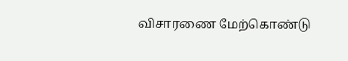விசாரணை மேற்கொண்டு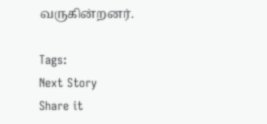வருகின்றனர்.

Tags:
Next Story
Share it